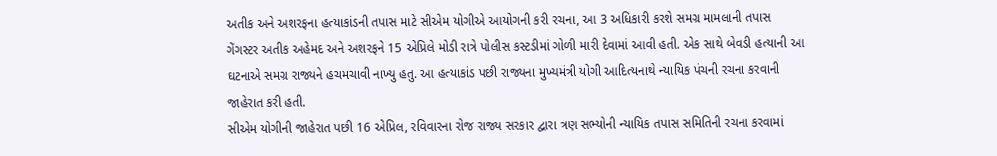અતીક અને અશરફના હત્યાકાંડની તપાસ માટે સીએમ યોગીએ આયોગની કરી રચના, આ 3 અધિકારી કરશે સમગ્ર મામલાની તપાસ
ગેંગસ્ટર અતીક અહેમદ અને અશરફને 15 એપ્રિલે મોડી રાત્રે પોલીસ કસ્ટડીમાં ગોળી મારી દેવામાં આવી હતી. એક સાથે બેવડી હત્યાની આ ઘટનાએ સમગ્ર રાજ્યને હચમચાવી નાખ્યુ હતુ. આ હત્યાકાંડ પછી રાજ્યના મુખ્યમંત્રી યોગી આદિત્યનાથે ન્યાયિક પંચની રચના કરવાની જાહેરાત કરી હતી.
સીએમ યોગીની જાહેરાત પછી 16 એપ્રિલ, રવિવારના રોજ રાજ્ય સરકાર દ્વારા ત્રણ સભ્યોની ન્યાયિક તપાસ સમિતિની રચના કરવામાં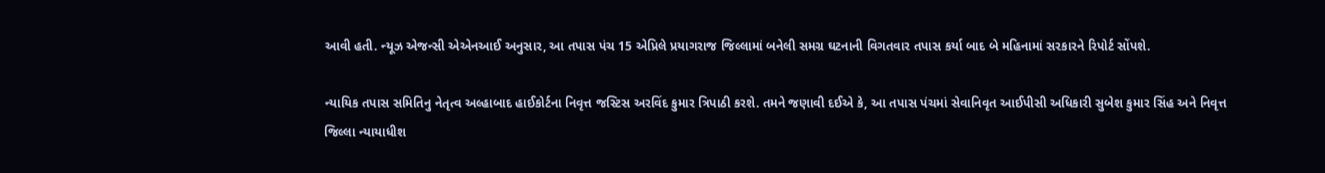આવી હતી. ન્યૂઝ એજન્સી એએનઆઈ અનુસાર, આ તપાસ પંચ 15 એપ્રિલે પ્રયાગરાજ જિલ્લામાં બનેલી સમગ્ર ઘટનાની વિગતવાર તપાસ કર્યા બાદ બે મહિનામાં સરકારને રિપોર્ટ સોંપશે.

ન્યાયિક તપાસ સમિતિનુ નેતૃત્વ અલ્હાબાદ હાઈકોર્ટના નિવૃત્ત જસ્ટિસ અરવિંદ કુમાર ત્રિપાઠી કરશે. તમને જણાવી દઈએ કે, આ તપાસ પંચમાં સેવાનિવૃત આઈપીસી અધિકારી સુબેશ કુમાર સિંહ અને નિવૃત્ત જિલ્લા ન્યાયાધીશ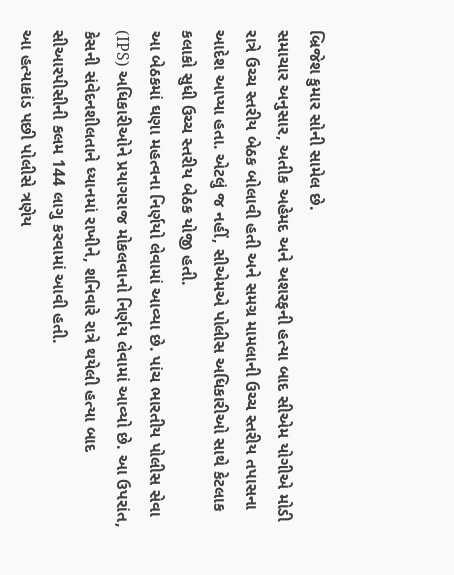બ્રિજેશ કુમાર સોની સામેલ છે.
સમાચાર અનુસાર, અતીક અહેમદ અને અશરફની હત્યા બાદ સીએમ યોગીએ મોડી રાત્રે ઉચ્ચ સ્તરીય બેઠક બોલાવી હતી અને સમગ્ર મામલાની ઉચ્ચ સ્તરીય તપાસના આદેશ આપ્યા હતા. એટલું જ નહીં, સીએમએ પોલીસ અધિકારીઓ સાથે કેટલાક કલાકો સુધી ઉચ્ચ સ્તરીય બેઠક યોજી હતી.
આ બેઠકમાં ઘણા મહત્વના નિર્ણયો લેવામાં આવ્યા છે. પાંચ ભારતીય પોલીસ સેવા (IPS) અધિકારીઓને પ્રયાગરાજ મોકલવાનો નિર્ણય લેવામાં આવ્યો છે. આ ઉપરાંત, કેસની સંવેદનશીલતાને ધ્યાનમાં રાખીને, શનિવારે રાત્રે થયેલી હત્યા બાદ સીઆરપીસીની કલમ 144 લાગુ કરવામાં આવી હતી.
આ હત્યાકાંડ પછી પોલીસે ત્રણેય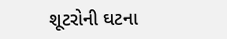શૂટરોની ઘટના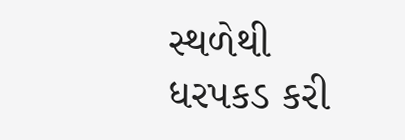સ્થળેથી ધરપકડ કરી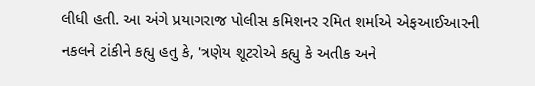લીધી હતી. આ અંગે પ્રયાગરાજ પોલીસ કમિશનર રમિત શર્માએ એફઆઈઆરની નકલને ટાંકીને કહ્યુ હતુ કે, 'ત્રણેય શૂટરોએ કહ્યુ કે અતીક અને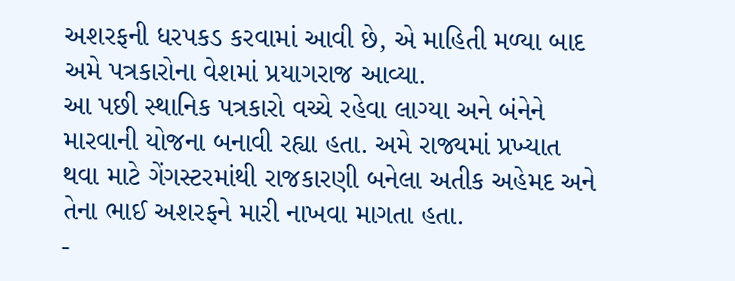અશરફની ધરપકડ કરવામાં આવી છે, એ માહિતી મળ્યા બાદ અમે પત્રકારોના વેશમાં પ્રયાગરાજ આવ્યા.
આ પછી સ્થાનિક પત્રકારો વચ્ચે રહેવા લાગ્યા અને બંનેને મારવાની યોજના બનાવી રહ્યા હતા. અમે રાજ્યમાં પ્રખ્યાત થવા માટે ગેંગસ્ટરમાંથી રાજકારણી બનેલા અતીક અહેમદ અને તેના ભાઈ અશરફને મારી નાખવા માગતા હતા.
-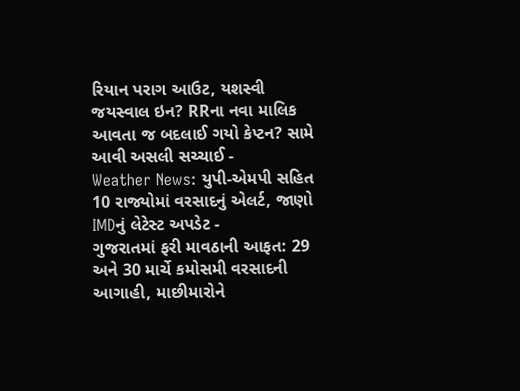રિયાન પરાગ આઉટ, યશસ્વી જયસ્વાલ ઇન? RRના નવા માલિક આવતા જ બદલાઈ ગયો કેપ્ટન? સામે આવી અસલી સચ્ચાઈ -
Weather News: યુપી-એમપી સહિત 10 રાજ્યોમાં વરસાદનું એલર્ટ, જાણો IMDનું લેટેસ્ટ અપડેટ -
ગુજરાતમાં ફરી માવઠાની આફત: 29 અને 30 માર્ચે કમોસમી વરસાદની આગાહી, માછીમારોને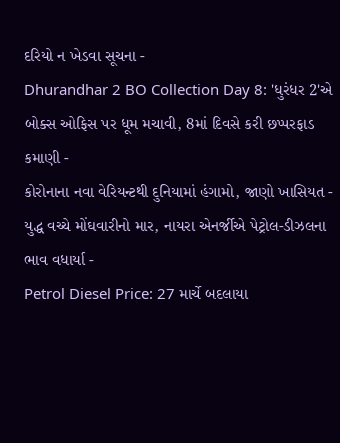દરિયો ન ખેડવા સૂચના -
Dhurandhar 2 BO Collection Day 8: 'ધુરંધર 2'એ બોક્સ ઓફિસ પર ધૂમ મચાવી, 8માં દિવસે કરી છપ્પરફાડ કમાણી -
કોરોનાના નવા વેરિયન્ટથી દુનિયામાં હંગામો, જાણો ખાસિયત -
યુદ્ધ વચ્ચે મોંઘવારીનો માર, નાયરા એનર્જીએ પેટ્રોલ-ડીઝલના ભાવ વધાર્યા -
Petrol Diesel Price: 27 માર્ચે બદલાયા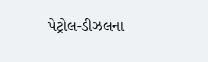પેટ્રોલ-ડીઝલના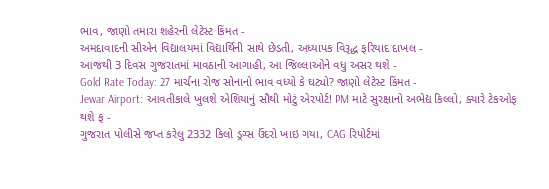ભાવ, જાણો તમારા શહેરની લેટેસ્ટ કિંમત -
અમદાવાદની સીએન વિદ્યાલયમાં વિદ્યાર્થિની સાથે છેડતી, અધ્યાપક વિરૂદ્ધ ફરિયાદ દાખલ -
આજથી 3 દિવસ ગુજરાતમાં માવઠાની આગાહી, આ જિલ્લાઓને વધુ અસર થશે -
Gold Rate Today: 27 માર્ચના રોજ સોનાનો ભાવ વધ્યો કે ઘટ્યો? જાણો લેટેસ્ટ કિંમત -
Jewar Airport: આવતીકાલે ખુલશે એશિયાનું સૌથી મોટું એરપોર્ટ! PM માટે સુરક્ષાનો અભેદ્ય કિલ્લો, ક્યારે ટેકઓફ થશે ફ -
ગુજરાત પોલીસે જપ્ત કરેલુ 2332 કિલો ડ્રગ્સ ઉંદરો ખાઇ ગયા, CAG રિપોર્ટમાં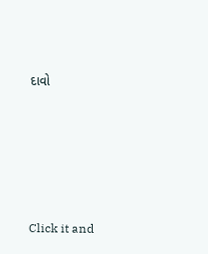દાવો








Click it and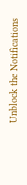Unblock the Notifications